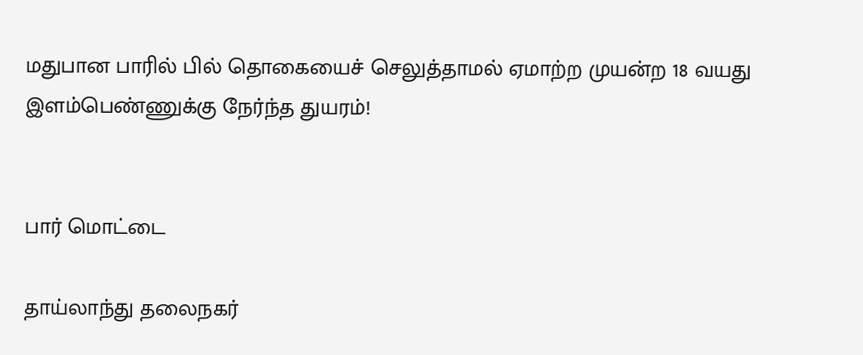மதுபான பாரில் பில் தொகையைச் செலுத்தாமல் ஏமாற்ற முயன்ற 18 வயது இளம்பெண்ணுக்கு நேர்ந்த துயரம்!


பார் மொட்டை

தாய்லாந்து தலைநகர்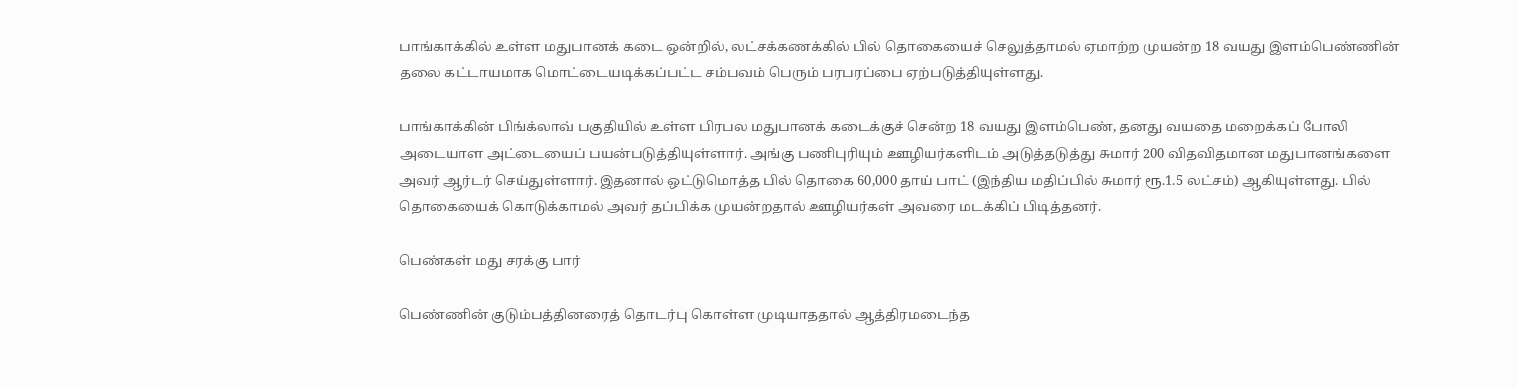பாங்காக்கில் உள்ள மதுபானக் கடை ஒன்றில், லட்சக்கணக்கில் பில் தொகையைச் செலுத்தாமல் ஏமாற்ற முயன்ற 18 வயது இளம்பெண்ணின் தலை கட்டாயமாக மொட்டையடிக்கப்பட்ட சம்பவம் பெரும் பரபரப்பை ஏற்படுத்தியுள்ளது.

பாங்காக்கின் பிங்க்லாவ் பகுதியில் உள்ள பிரபல மதுபானக் கடைக்குச் சென்ற 18 வயது இளம்பெண், தனது வயதை மறைக்கப் போலி அடையாள அட்டையைப் பயன்படுத்தியுள்ளார். அங்கு பணிபுரியும் ஊழியர்களிடம் அடுத்தடுத்து சுமார் 200 விதவிதமான மதுபானங்களை அவர் ஆர்டர் செய்துள்ளார். இதனால் ஒட்டுமொத்த பில் தொகை 60,000 தாய் பாட் (இந்திய மதிப்பில் சுமார் ரூ.1.5 லட்சம்) ஆகியுள்ளது. பில் தொகையைக் கொடுக்காமல் அவர் தப்பிக்க முயன்றதால் ஊழியர்கள் அவரை மடக்கிப் பிடித்தனர்.

பெண்கள் மது சரக்கு பார்

பெண்ணின் குடும்பத்தினரைத் தொடர்பு கொள்ள முடியாததால் ஆத்திரமடைந்த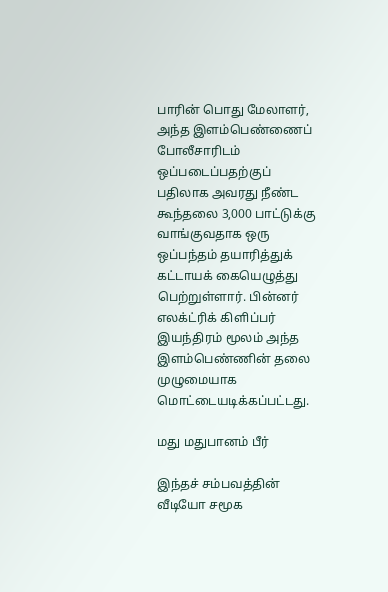பாரின் பொது மேலாளர், அந்த இளம்பெண்ணைப் போலீசாரிடம் ஒப்படைப்பதற்குப் பதிலாக அவரது நீண்ட கூந்தலை 3,000 பாட்டுக்கு வாங்குவதாக ஒரு ஒப்பந்தம் தயாரித்துக் கட்டாயக் கையெழுத்து பெற்றுள்ளார். பின்னர் எலக்ட்ரிக் கிளிப்பர் இயந்திரம் மூலம் அந்த இளம்பெண்ணின் தலை முழுமையாக மொட்டையடிக்கப்பட்டது.

மது மதுபானம் பீர்

இந்தச் சம்பவத்தின் வீடியோ சமூக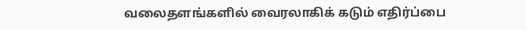வலைதளங்களில் வைரலாகிக் கடும் எதிர்ப்பை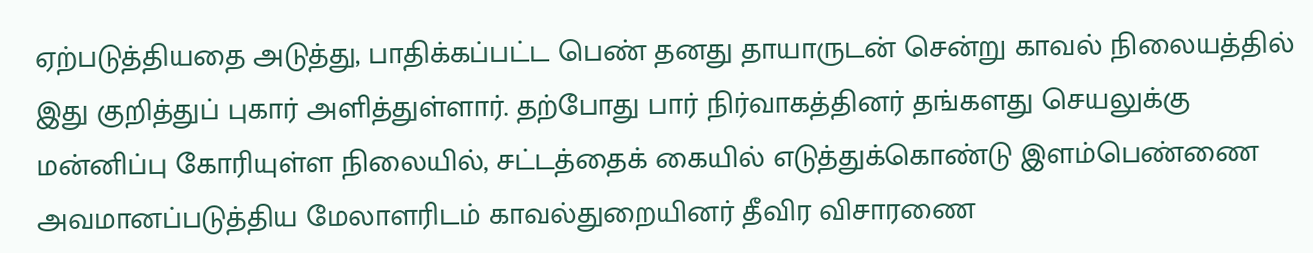ஏற்படுத்தியதை அடுத்து, பாதிக்கப்பட்ட பெண் தனது தாயாருடன் சென்று காவல் நிலையத்தில் இது குறித்துப் புகார் அளித்துள்ளார். தற்போது பார் நிர்வாகத்தினர் தங்களது செயலுக்கு மன்னிப்பு கோரியுள்ள நிலையில், சட்டத்தைக் கையில் எடுத்துக்கொண்டு இளம்பெண்ணை அவமானப்படுத்திய மேலாளரிடம் காவல்துறையினர் தீவிர விசாரணை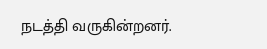நடத்தி வருகின்றனர்.